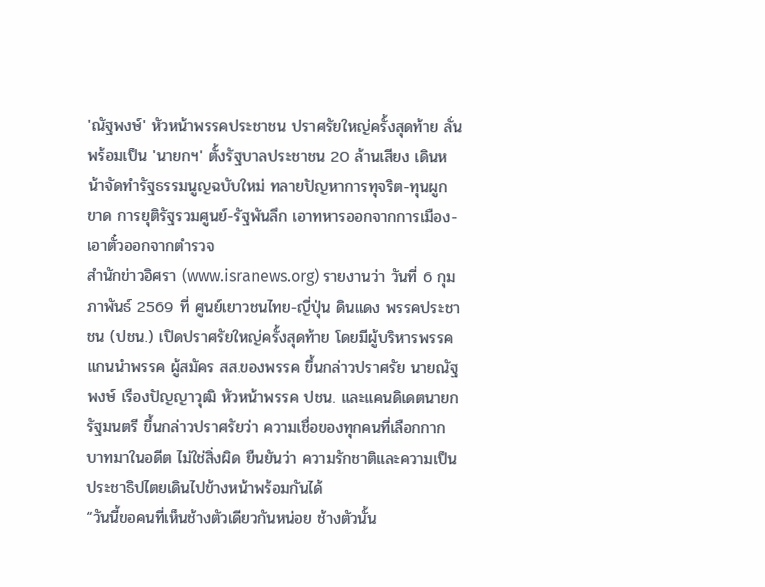'ณัฐพงษ์' หัวหน้าพรรคประชาชน ปราศรัยใหญ่ครั้งสุดท้าย ลั่น พร้อมเป็น 'นายกฯ' ตั้งรัฐบาลประชาชน 20 ล้านเสียง เดินหน้าจัดทำรัฐธรรมนูญฉบับใหม่ ทลายปัญหาการทุจริต-ทุนผูกขาด การยุติรัฐรวมศูนย์-รัฐพันลึก เอาทหารออกจากการเมือง-เอาตั๋วออกจากตำรวจ
สำนักข่าวอิศรา (www.isranews.org) รายงานว่า วันที่ 6 กุมภาพันธ์ 2569 ที่ ศูนย์เยาวชนไทย-ญี่ปุ่น ดินแดง พรรคประชาชน (ปชน.) เปิดปราศรัยใหญ่ครั้งสุดท้าย โดยมีผู้บริหารพรรค แกนนำพรรค ผู้สมัคร สส.ของพรรค ขึ้นกล่าวปราศรัย นายณัฐพงษ์ เรืองปัญญาวุฒิ หัวหน้าพรรค ปชน. และแคนดิเดตนายกรัฐมนตรี ขึ้นกล่าวปราศรัยว่า ความเชื่อของทุกคนที่เลือกกากบาทมาในอดีต ไม่ใช่สิ่งผิด ยืนยันว่า ความรักชาติและความเป็นประชาธิปไตยเดินไปข้างหน้าพร้อมกันได้
“วันนี้ขอคนที่เห็นช้างตัวเดียวกันหน่อย ช้างตัวนั้น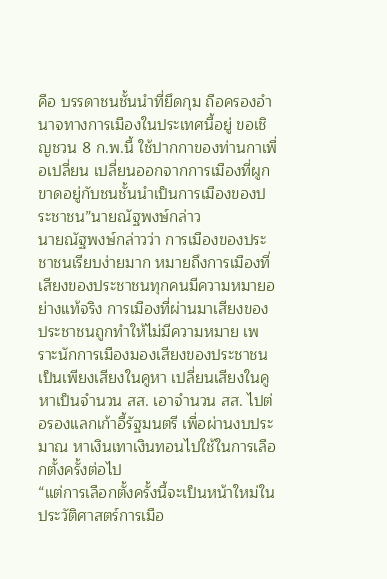คือ บรรดาชนชั้นนำที่ยึดกุม ถือครองอำนาจทางการเมืองในประเทศนี้อยู่ ขอเชิญชวน 8 ก.พ.นี้ ใช้ปากกาของท่านกาเพื่อเปลี่ยน เปลี่ยนออกจากการเมืองที่ผูกขาดอยู่กับชนชั้นนำเป็นการเมืองของประชาชน”นายณัฐพงษ์กล่าว
นายณัฐพงษ์กล่าวว่า การเมืองของประชาชนเรียบง่ายมาก หมายถึงการเมืองที่เสียงของประชาชนทุกคนมีความหมายอย่างแท้จริง การเมืองที่ผ่านมาเสียงของประชาชนถูกทำให้ไม่มีความหมาย เพราะนักการเมืองมองเสียงของประชาชนเป็นเพียงเสียงในคูหา เปลี่ยนเสียงในคูหาเป็นจำนวน สส. เอาจำนวน สส. ไปต่อรองแลกเก้าอี้รัฐมนตรี เพื่อผ่านงบประมาณ หาเงินเทาเงินทอนไปใช้ในการเลือกตั้งครั้งต่อไป
“แต่การเลือกตั้งครั้งนี้จะเป็นหน้าใหม่ในประวัติศาสตร์การเมือ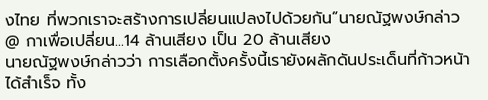งไทย ที่พวกเราจะสร้างการเปลี่ยนแปลงไปด้วยกัน”นายณัฐพงษ์กล่าว
@ กาเพื่อเปลี่ยน...14 ล้านเสียง เป็น 20 ล้านเสียง
นายณัฐพงษ์กล่าวว่า การเลือกตั้งครั้งนี้เรายังผลักดันประเด็นที่ก้าวหน้าได้สำเร็จ ทั้ง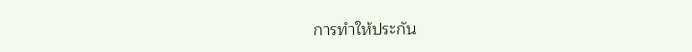การทำให้ประกัน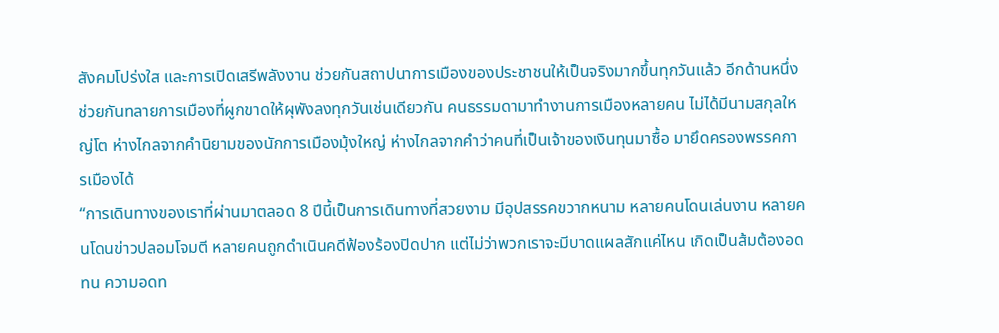สังคมโปร่งใส และการเปิดเสรีพลังงาน ช่วยกันสถาปนาการเมืองของประชาชนให้เป็นจริงมากขึ้นทุกวันแล้ว อีกด้านหนึ่งช่วยกันทลายการเมืองที่ผูกขาดให้ผุพังลงทุกวันเช่นเดียวกัน คนธรรมดามาทำงานการเมืองหลายคน ไม่ได้มีนามสกุลใหญ่โต ห่างไกลจากคำนิยามของนักการเมืองมุ้งใหญ่ ห่างไกลจากคำว่าคนที่เป็นเจ้าของเงินทุนมาซื้อ มายึดครองพรรคการเมืองได้
“การเดินทางของเราที่ผ่านมาตลอด 8 ปีนี้เป็นการเดินทางที่สวยงาม มีอุปสรรคขวากหนาม หลายคนโดนเล่นงาน หลายคนโดนข่าวปลอมโจมตี หลายคนถูกดำเนินคดีฟ้องร้องปิดปาก แต่ไม่ว่าพวกเราจะมีบาดแผลสักแค่ไหน เกิดเป็นส้มต้องอดทน ความอดท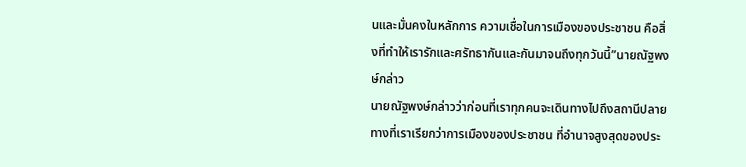นและมั่นคงในหลักการ ความเชื่อในการเมืองของประชาชน คือสิ่งที่ทำให้เรารักและศรัทธากันและกันมาจนถึงทุกวันนี้”นายณัฐพงษ์กล่าว
นายณัฐพงษ์กล่าวว่าก่อนที่เราทุกคนจะเดินทางไปถึงสถานีปลายทางที่เราเรียกว่าการเมืองของประชาชน ที่อำนาจสูงสุดของประ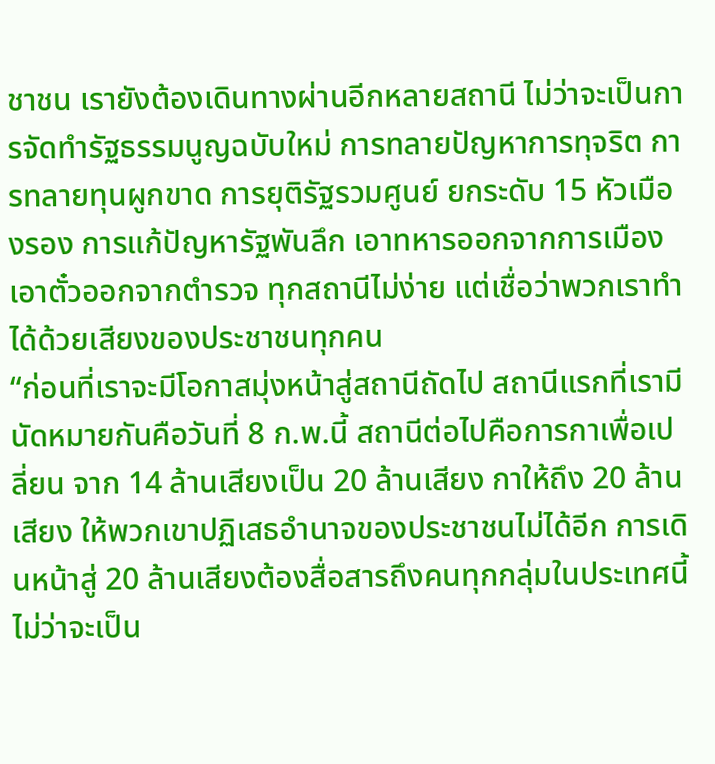ชาชน เรายังต้องเดินทางผ่านอีกหลายสถานี ไม่ว่าจะเป็นการจัดทำรัฐธรรมนูญฉบับใหม่ การทลายปัญหาการทุจริต การทลายทุนผูกขาด การยุติรัฐรวมศูนย์ ยกระดับ 15 หัวเมืองรอง การแก้ปัญหารัฐพันลึก เอาทหารออกจากการเมือง เอาตั๋วออกจากตำรวจ ทุกสถานีไม่ง่าย แต่เชื่อว่าพวกเราทำได้ด้วยเสียงของประชาชนทุกคน
“ก่อนที่เราจะมีโอกาสมุ่งหน้าสู่สถานีถัดไป สถานีแรกที่เรามีนัดหมายกันคือวันที่ 8 ก.พ.นี้ สถานีต่อไปคือการกาเพื่อเปลี่ยน จาก 14 ล้านเสียงเป็น 20 ล้านเสียง กาให้ถึง 20 ล้านเสียง ให้พวกเขาปฏิเสธอำนาจของประชาชนไม่ได้อีก การเดินหน้าสู่ 20 ล้านเสียงต้องสื่อสารถึงคนทุกกลุ่มในประเทศนี้ ไม่ว่าจะเป็น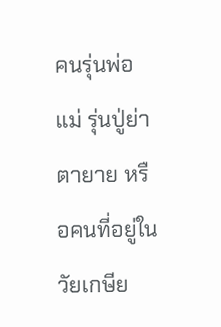คนรุ่นพ่อแม่ รุ่นปู่ย่าตายาย หรือคนที่อยู่ในวัยเกษีย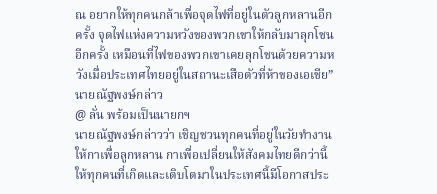ณ อยากให้ทุกคนกล้าเพื่อจุดไฟที่อยู่ในตัวลูกหลานอีกครั้ง จุดไฟแห่งความหวังของพวกเขาให้กลับมาลุกโชนอีกครั้ง เหมือนที่ไฟของพวกเขาเคยลุกโชนด้วยความหวังเมื่อประเทศไทยอยู่ในสถานะเสือตัวที่ห้าของเอเชีย”นายณัฐพงษ์กล่าว
@ ลั่น พร้อมเป็นนายกฯ
นายณัฐพงษ์กล่าวว่า เชิญชวนทุกคนที่อยู่ในวัยทำงานให้กาเพื่อลูกหลาน กาเพื่อเปลี่ยนให้สังคมไทยดีกว่านี้ ให้ทุกคนที่เกิดและเติบโตมาในประเทศนี้มีโอกาสประ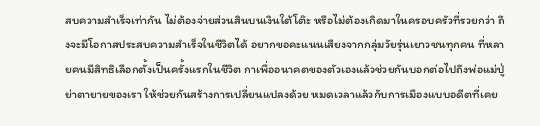สบความสำเร็จเท่ากัน ไม่ต้องจ่ายส่วนสินบนเงินใต้โต๊ะ หรือไม่ต้องเกิดมาในครอบครัวที่รวยกว่า ถึงจะมีโอกาสประสบความสำเร็จในชีวิตได้ อยากขอคะแนนเสียงจากกลุ่มวัยรุ่นเยาวชนทุกคน ที่หลายคนมีสิทธิเลือกตั้งเป็นครั้งแรกในชีวิต กาเพื่ออนาคตของตัวเองแล้วช่วยกันบอกต่อไปถึงพ่อแม่ปู่ย่าตายายของเรา ให้ช่วยกันสร้างการเปลี่ยนแปลงด้วย หมดเวลาแล้วกับการเมืองแบบอดีตที่เคย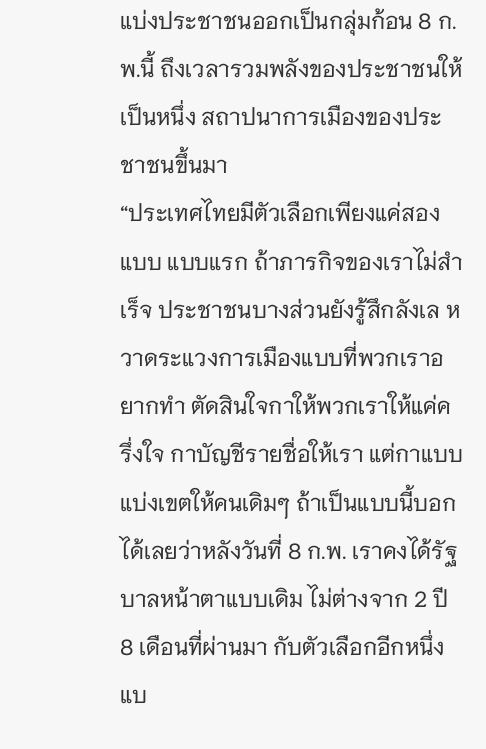แบ่งประชาชนออกเป็นกลุ่มก้อน 8 ก.พ.นี้ ถึงเวลารวมพลังของประชาชนให้เป็นหนึ่ง สถาปนาการเมืองของประชาชนขึ้นมา
“ประเทศไทยมีตัวเลือกเพียงแค่สองแบบ แบบแรก ถ้าภารกิจของเราไม่สำเร็จ ประชาชนบางส่วนยังรู้สึกลังเล หวาดระแวงการเมืองแบบที่พวกเราอยากทำ ตัดสินใจกาให้พวกเราให้แค่ครึ่งใจ กาบัญชีรายชื่อให้เรา แต่กาแบบแบ่งเขตให้คนเดิมๆ ถ้าเป็นแบบนี้บอกได้เลยว่าหลังวันที่ 8 ก.พ. เราคงได้รัฐบาลหน้าตาแบบเดิม ไม่ต่างจาก 2 ปี 8 เดือนที่ผ่านมา กับตัวเลือกอีกหนึ่งแบ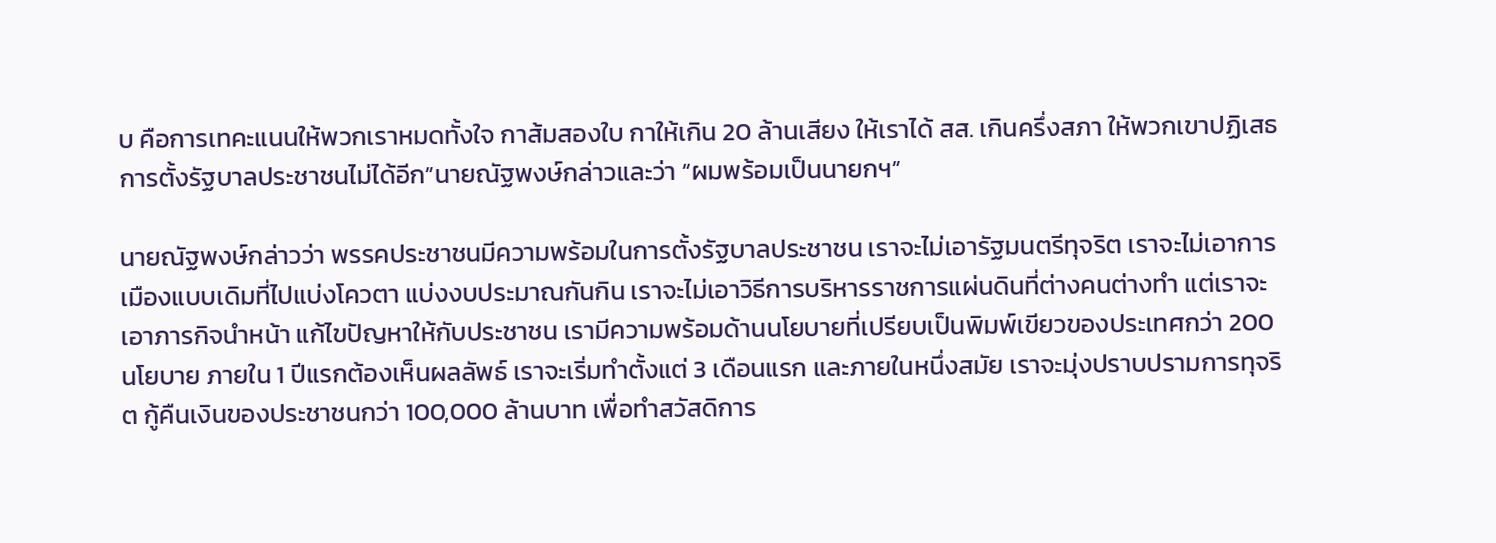บ คือการเทคะแนนให้พวกเราหมดทั้งใจ กาส้มสองใบ กาให้เกิน 20 ล้านเสียง ให้เราได้ สส. เกินครึ่งสภา ให้พวกเขาปฏิเสธการตั้งรัฐบาลประชาชนไม่ได้อีก”นายณัฐพงษ์กล่าวและว่า “ผมพร้อมเป็นนายกฯ”

นายณัฐพงษ์กล่าวว่า พรรคประชาชนมีความพร้อมในการตั้งรัฐบาลประชาชน เราจะไม่เอารัฐมนตรีทุจริต เราจะไม่เอาการเมืองแบบเดิมที่ไปแบ่งโควตา แบ่งงบประมาณกันกิน เราจะไม่เอาวิธีการบริหารราชการแผ่นดินที่ต่างคนต่างทำ แต่เราจะเอาภารกิจนำหน้า แก้ไขปัญหาให้กับประชาชน เรามีความพร้อมด้านนโยบายที่เปรียบเป็นพิมพ์เขียวของประเทศกว่า 200 นโยบาย ภายใน 1 ปีแรกต้องเห็นผลลัพธ์ เราจะเริ่มทำตั้งแต่ 3 เดือนแรก และภายในหนึ่งสมัย เราจะมุ่งปราบปรามการทุจริต กู้คืนเงินของประชาชนกว่า 100,000 ล้านบาท เพื่อทำสวัสดิการ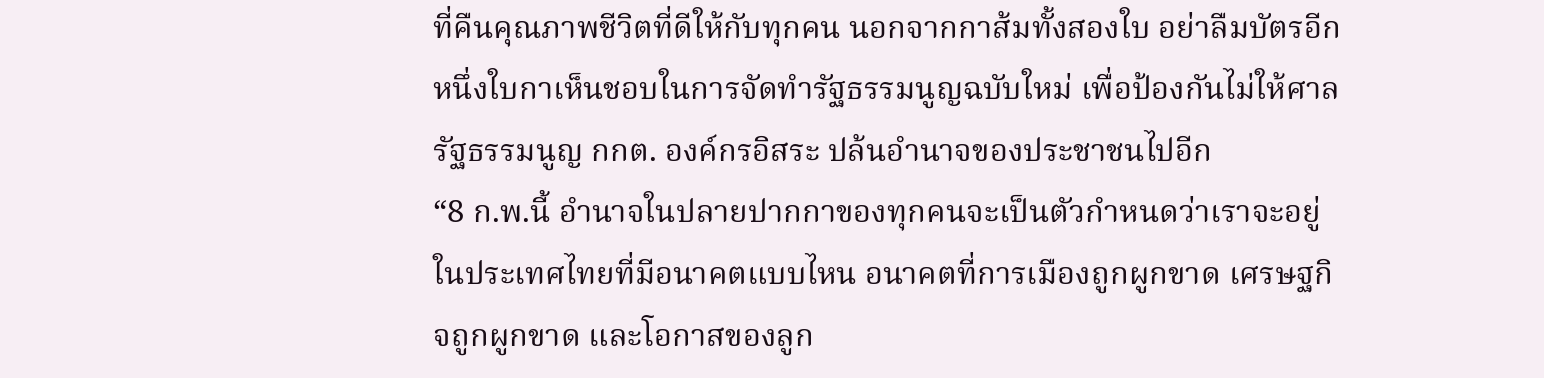ที่คืนคุณภาพชีวิตที่ดีให้กับทุกคน นอกจากกาส้มทั้งสองใบ อย่าลืมบัตรอีกหนึ่งใบกาเห็นชอบในการจัดทำรัฐธรรมนูญฉบับใหม่ เพื่อป้องกันไม่ให้ศาลรัฐธรรมนูญ กกต. องค์กรอิสระ ปล้นอำนาจของประชาชนไปอีก
“8 ก.พ.นี้ อำนาจในปลายปากกาของทุกคนจะเป็นตัวกำหนดว่าเราจะอยู่ในประเทศไทยที่มีอนาคตแบบไหน อนาคตที่การเมืองถูกผูกขาด เศรษฐกิจถูกผูกขาด และโอกาสของลูก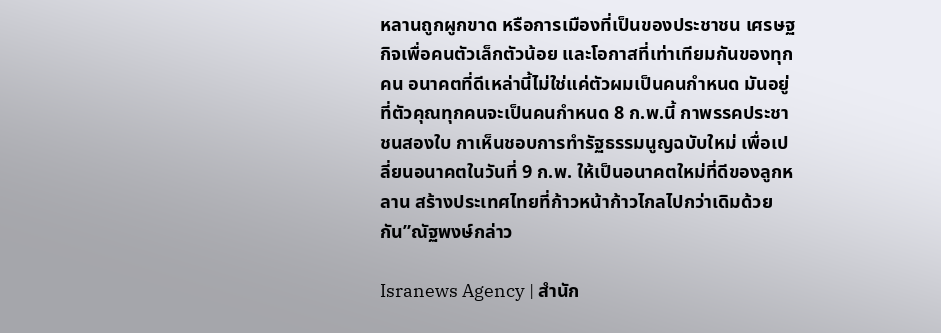หลานถูกผูกขาด หรือการเมืองที่เป็นของประชาชน เศรษฐกิจเพื่อคนตัวเล็กตัวน้อย และโอกาสที่เท่าเทียมกันของทุกคน อนาคตที่ดีเหล่านี้ไม่ใช่แค่ตัวผมเป็นคนกำหนด มันอยู่ที่ตัวคุณทุกคนจะเป็นคนกำหนด 8 ก.พ.นี้ กาพรรคประชาชนสองใบ กาเห็นชอบการทำรัฐธรรมนูญฉบับใหม่ เพื่อเปลี่ยนอนาคตในวันที่ 9 ก.พ. ให้เป็นอนาคตใหม่ที่ดีของลูกหลาน สร้างประเทศไทยที่ก้าวหน้าก้าวไกลไปกว่าเดิมด้วยกัน”ณัฐพงษ์กล่าว

Isranews Agency | สำนัก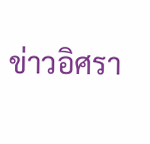ข่าวอิศรา